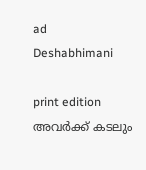ad
Deshabhimani

print edition അവർക്ക്‌ കടലും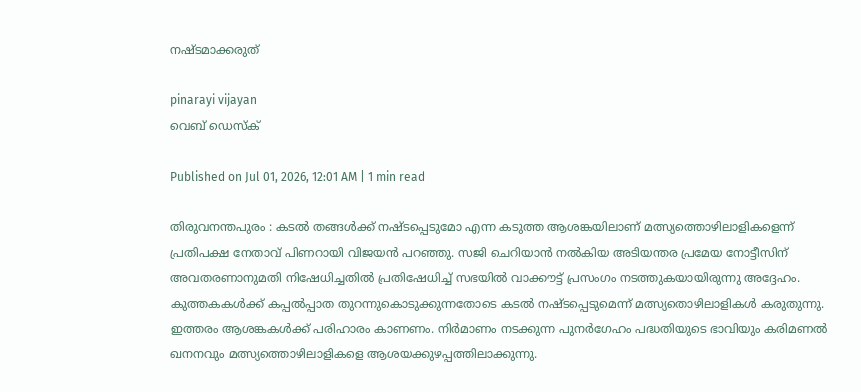നഷ്ടമാക്കരുത്‌

pinarayi vijayan
വെബ് ഡെസ്ക്

Published on Jul 01, 2026, 12:01 AM | 1 min read

തിരുവനന്തപുരം : കടൽ തങ്ങൾക്ക്‌ നഷ്‌ടപ്പെടുമോ എന്ന കടുത്ത ആശങ്കയിലാണ്‌ മത്സ്യത്തൊഴിലാളികളെന്ന്‌ പ്രതിപക്ഷ നേതാവ്‌ പിണറായി വിജയൻ പറഞ്ഞു. സജി ചെറിയാൻ നൽകിയ അടിയന്തര പ്രമേയ നോട്ടീസിന്‌ അവതരണാനുമതി നിഷേധിച്ചതിൽ പ്രതിഷേധിച്ച്‌ സഭയിൽ വാക്ക‍ൗട്ട്‌ പ്രസംഗം നടത്തുകയായിരുന്നു അദ്ദേഹം. കുത്തകകൾക്ക്‌ കപ്പൽപ്പാത തുറന്നുകൊടുക്കുന്നതോടെ കടൽ നഷ്‌ടപ്പെടുമെന്ന്‌ മത്സ്യതൊഴിലാളികൾ കരുതുന്നു. ഇത്തരം ആശങ്കകൾക്ക്‌ പരിഹാരം കാണണം. നിർമാണം നടക്കുന്ന പുനർഗേഹം പദ്ധതിയുടെ ഭാവിയും കരിമണൽ ഖനനവും മത്സ്യത്തൊഴിലാളികളെ ആശയക്കുഴപ്പത്തിലാക്കുന്നു.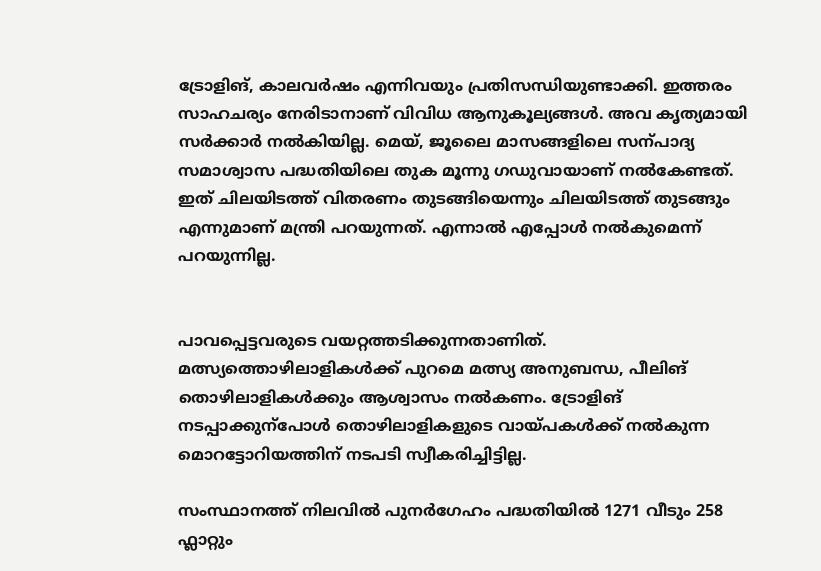ട്രോളിങ്‌, കാലവർഷം എന്നിവയും പ്രതിസന്ധിയുണ്ടാക്കി. ഇത്തരം സാഹചര്യം നേരിടാനാണ്‌ വിവിധ ആനുകൂല്യങ്ങൾ. അവ കൃത്യമായി സർക്കാർ നൽകിയില്ല. മെയ്‌, ജൂലൈ മാസങ്ങളിലെ സന്പാദ്യ സമാശ്വാസ പദ്ധതിയിലെ തുക മൂന്നു ഗഡുവായാണ്‌ നൽകേണ്ടത്‌. ഇത്‌ ചിലയിടത്ത്‌ വിതരണം തുടങ്ങിയെന്നും ചിലയിടത്ത്‌ തുടങ്ങും എന്നുമാണ്‌ മന്ത്രി പറയുന്നത്‌. എന്നാൽ എപ്പോൾ നൽകുമെന്ന്‌ പറയുന്നില്ല.


പാവപ്പെട്ടവരുടെ വയറ്റത്തടിക്കുന്നതാണിത്‌. മത്സ്യത്തൊഴിലാളികൾക്ക്‌ പുറമെ മത്സ്യ അനുബന്ധ, പീലിങ്‌ തൊഴിലാളികൾക്കും ആശ്വാസം നൽകണം. ട്രോളിങ്‌ നടപ്പാക്കുന്പോൾ തൊഴിലാളികളുടെ വായ്‌പകൾക്ക്‌ നൽകുന്ന മൊറട്ടോറിയത്തിന്‌ നടപടി സ്വീകരിച്ചിട്ടില്ല.

സംസ്ഥാനത്ത്‌ നിലവിൽ പുനർഗേഹം പദ്ധതിയിൽ 1271 വീടും 258 ഫ്ലാറ്റും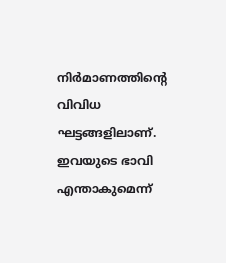നിർമാണത്തിന്റെ വിവിധ ഘട്ടങ്ങളിലാണ്‌. ഇവയുടെ ഭാവി എന്താകുമെന്ന്‌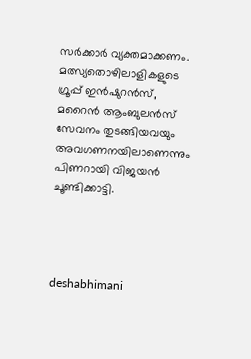സർക്കാർ വ്യക്തമാക്കണം. മത്സ്യതൊഴിലാളികളുടെ ഗ്രൂപ്പ്‌ ഇൻഷുറൻസ്‌, മറൈൻ ആംബുലൻസ്‌ സേവനം തുടങ്ങിയവയും അവഗണനയിലാണെന്നും പിണറായി വിജയൻ ചൂണ്ടിക്കാട്ടി.




deshabhimani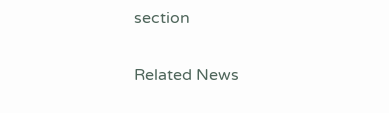section

Related News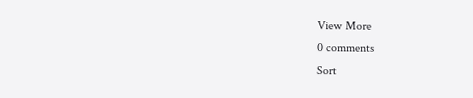View More
0 comments
Sort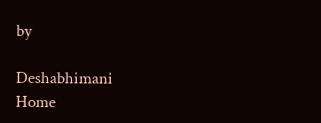by

Deshabhimani
Home